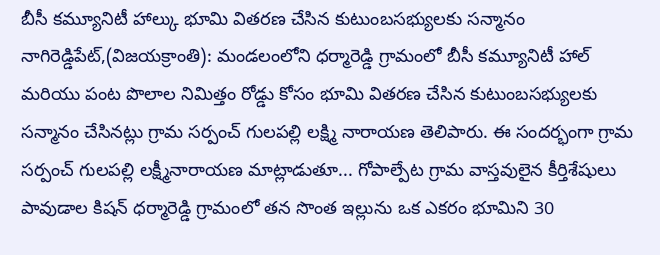బీసీ కమ్యూనిటీ హాల్కు భూమి వితరణ చేసిన కుటుంబసభ్యులకు సన్మానం
నాగిరెడ్డిపేట్,(విజయక్రాంతి): మండలంలోని ధర్మారెడ్డి గ్రామంలో బీసీ కమ్యూనిటీ హాల్ మరియు పంట పొలాల నిమిత్తం రోడ్డు కోసం భూమి వితరణ చేసిన కుటుంబసభ్యులకు సన్మానం చేసినట్లు గ్రామ సర్పంచ్ గులపల్లి లక్ష్మి నారాయణ తెలిపారు. ఈ సందర్భంగా గ్రామ సర్పంచ్ గులపల్లి లక్ష్మీనారాయణ మాట్లాడుతూ... గోపాల్పేట గ్రామ వాస్తవులైన కీర్తిశేషులు పావుడాల కిషన్ ధర్మారెడ్డి గ్రామంలో తన సొంత ఇల్లును ఒక ఎకరం భూమిని 30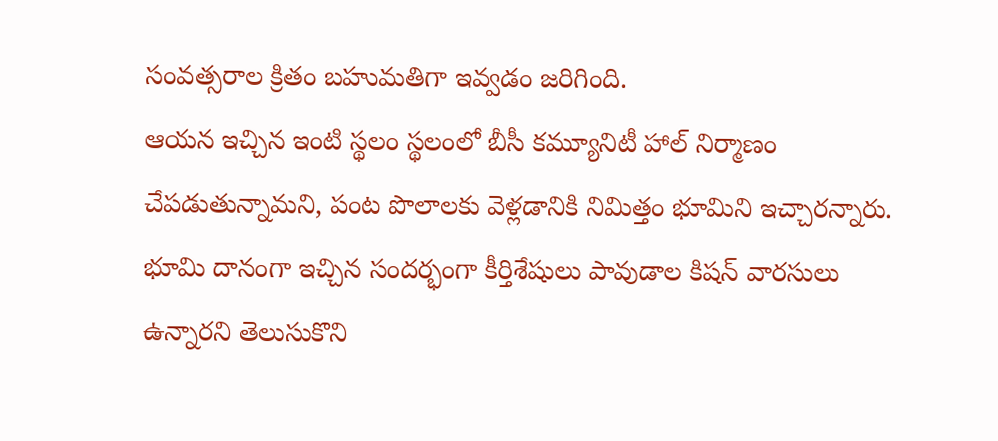సంవత్సరాల క్రితం బహుమతిగా ఇవ్వడం జరిగింది.
ఆయన ఇచ్చిన ఇంటి స్థలం స్థలంలో బీసీ కమ్యూనిటీ హాల్ నిర్మాణం చేపడుతున్నామని, పంట పొలాలకు వెళ్లడానికి నిమిత్తం భూమిని ఇచ్చారన్నారు. భూమి దానంగా ఇచ్చిన సందర్భంగా కీర్తిశేషులు పావుడాల కిషన్ వారసులు ఉన్నారని తెలుసుకొని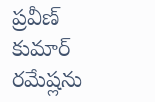ప్రవీణ్ కుమార్ రమేష్లను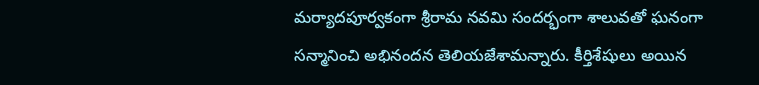మర్యాదపూర్వకంగా శ్రీరామ నవమి సందర్భంగా శాలువతో ఘనంగా సన్మానించి అభినందన తెలియజేశామన్నారు. కీర్తిశేషులు అయిన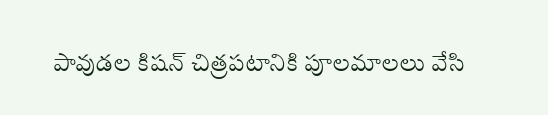పావుడల కిషన్ చిత్రపటానికి పూలమాలలు వేసి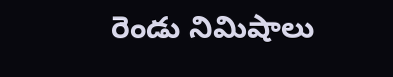రెండు నిమిషాలు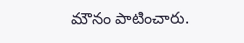మౌనం పాటించారు.